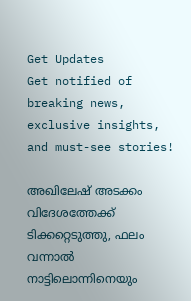Get Updates
Get notified of breaking news, exclusive insights, and must-see stories!

അഖിലേഷ് അടക്കം വിദേശത്തേക്ക് ടിക്കറ്റെടുത്തു, ഫലം വന്നാല്‍ നാട്ടിലൊന്നിനെയും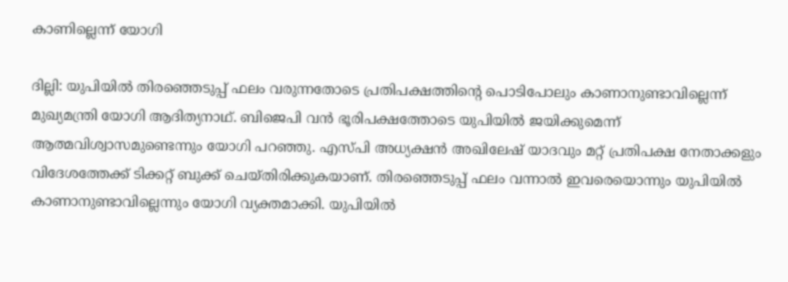കാണില്ലെന്ന് യോഗി

ദില്ലി: യുപിയില്‍ തിരഞ്ഞെടുപ്പ് ഫലം വരുന്നതോടെ പ്രതിപക്ഷത്തിന്റെ പൊടിപോലും കാണാനുണ്ടാവില്ലെന്ന് മുഖ്യമന്ത്രി യോഗി ആദിത്യനാഥ്. ബിജെപി വന്‍ ഭൂരിപക്ഷത്തോടെ യുപിയില്‍ ജയിക്കുമെന്ന് ആത്മവിശ്വാസമുണ്ടെന്നും യോഗി പറഞ്ഞു. എസ്പി അധ്യക്ഷന്‍ അഖിലേഷ് യാദവും മറ്റ് പ്രതിപക്ഷ നേതാക്കളും വിദേശത്തേക്ക് ടിക്കറ്റ് ബുക്ക് ചെയ്തിരിക്കുകയാണ്. തിരഞ്ഞെടുപ്പ് ഫലം വന്നാല്‍ ഇവരെയൊന്നും യുപിയില്‍ കാണാനുണ്ടാവില്ലെന്നും യോഗി വ്യക്തമാക്കി. യുപിയില്‍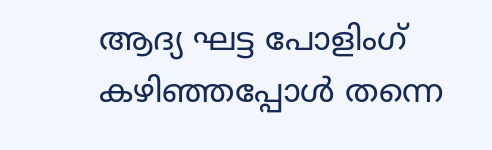ആദ്യ ഘട്ട പോളിംഗ് കഴിഞ്ഞപ്പോള്‍ തന്നെ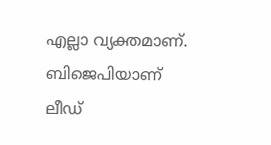എല്ലാ വ്യക്തമാണ്. ബിജെപിയാണ് ലീഡ്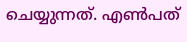ചെയ്യുന്നത്. എണ്‍പത്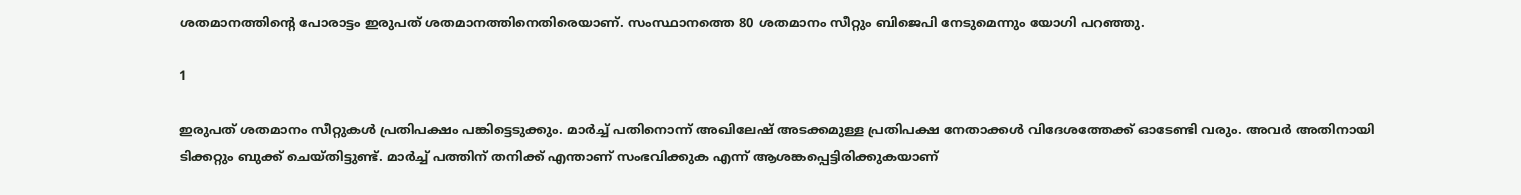ശതമാനത്തിന്റെ പോരാട്ടം ഇരുപത് ശതമാനത്തിനെതിരെയാണ്. സംസ്ഥാനത്തെ 80 ശതമാനം സീറ്റും ബിജെപി നേടുമെന്നും യോഗി പറഞ്ഞു.

1

ഇരുപത് ശതമാനം സീറ്റുകള്‍ പ്രതിപക്ഷം പങ്കിട്ടെടുക്കും. മാര്‍ച്ച് പതിനൊന്ന് അഖിലേഷ് അടക്കമുള്ള പ്രതിപക്ഷ നേതാക്കള്‍ വിദേശത്തേക്ക് ഓടേണ്ടി വരും. അവര്‍ അതിനായി ടിക്കറ്റും ബുക്ക് ചെയ്തിട്ടുണ്ട്. മാര്‍ച്ച് പത്തിന് തനിക്ക് എന്താണ് സംഭവിക്കുക എന്ന് ആശങ്കപ്പെട്ടിരിക്കുകയാണ്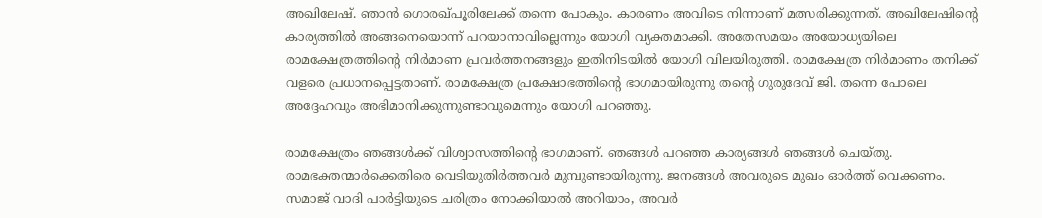അഖിലേഷ്. ഞാന്‍ ഗൊരഖ്പൂരിലേക്ക് തന്നെ പോകും. കാരണം അവിടെ നിന്നാണ് മത്സരിക്കുന്നത്. അഖിലേഷിന്റെ കാര്യത്തില്‍ അങ്ങനെയൊന്ന് പറയാനാവില്ലെന്നും യോഗി വ്യക്തമാക്കി. അതേസമയം അയോധ്യയിലെ രാമക്ഷേത്രത്തിന്റെ നിര്‍മാണ പ്രവര്‍ത്തനങ്ങളും ഇതിനിടയില്‍ യോഗി വിലയിരുത്തി. രാമക്ഷേത്ര നിര്‍മാണം തനിക്ക് വളരെ പ്രധാനപ്പെട്ടതാണ്. രാമക്ഷേത്ര പ്രക്ഷോഭത്തിന്റെ ഭാഗമായിരുന്നു തന്റെ ഗുരുദേവ് ജി. തന്നെ പോലെ അദ്ദേഹവും അഭിമാനിക്കുന്നുണ്ടാവുമെന്നും യോഗി പറഞ്ഞു.

രാമക്ഷേത്രം ഞങ്ങള്‍ക്ക് വിശ്വാസത്തിന്റെ ഭാഗമാണ്. ഞങ്ങള്‍ പറഞ്ഞ കാര്യങ്ങള്‍ ഞങ്ങള്‍ ചെയ്തു. രാമഭക്തന്മാര്‍ക്കെതിരെ വെടിയുതിര്‍ത്തവര്‍ മുമ്പുണ്ടായിരുന്നു. ജനങ്ങള്‍ അവരുടെ മുഖം ഓര്‍ത്ത് വെക്കണം. സമാജ് വാദി പാര്‍ട്ടിയുടെ ചരിത്രം നോക്കിയാല്‍ അറിയാം, അവര്‍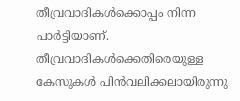തീവ്രവാദികള്‍ക്കൊപ്പം നിന്ന പാര്‍ട്ടിയാണ്. തീവ്രവാദികള്‍ക്കെതിരെയുള്ള കേസുകള്‍ പിന്‍വലിക്കലായിരുന്നു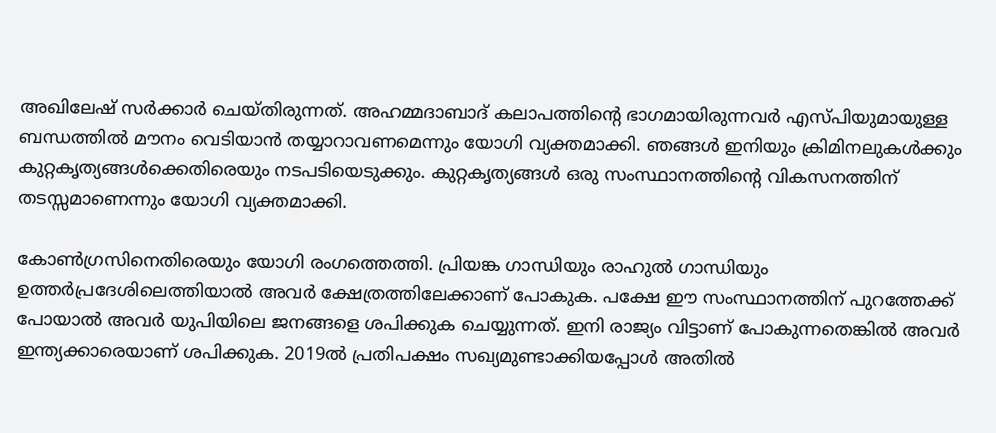അഖിലേഷ് സര്‍ക്കാര്‍ ചെയ്തിരുന്നത്. അഹമ്മദാബാദ് കലാപത്തിന്റെ ഭാഗമായിരുന്നവര്‍ എസ്പിയുമായുള്ള ബന്ധത്തില്‍ മൗനം വെടിയാന്‍ തയ്യാറാവണമെന്നും യോഗി വ്യക്തമാക്കി. ഞങ്ങള്‍ ഇനിയും ക്രിമിനലുകള്‍ക്കും കുറ്റകൃത്യങ്ങള്‍ക്കെതിരെയും നടപടിയെടുക്കും. കുറ്റകൃത്യങ്ങള്‍ ഒരു സംസ്ഥാനത്തിന്റെ വികസനത്തിന് തടസ്സമാണെന്നും യോഗി വ്യക്തമാക്കി.

കോണ്‍ഗ്രസിനെതിരെയും യോഗി രംഗത്തെത്തി. പ്രിയങ്ക ഗാന്ധിയും രാഹുല്‍ ഗാന്ധിയും ഉത്തര്‍പ്രദേശിലെത്തിയാല്‍ അവര്‍ ക്ഷേത്രത്തിലേക്കാണ് പോകുക. പക്ഷേ ഈ സംസ്ഥാനത്തിന് പുറത്തേക്ക് പോയാല്‍ അവര്‍ യുപിയിലെ ജനങ്ങളെ ശപിക്കുക ചെയ്യുന്നത്. ഇനി രാജ്യം വിട്ടാണ് പോകുന്നതെങ്കില്‍ അവര്‍ ഇന്ത്യക്കാരെയാണ് ശപിക്കുക. 2019ല്‍ പ്രതിപക്ഷം സഖ്യമുണ്ടാക്കിയപ്പോള്‍ അതില്‍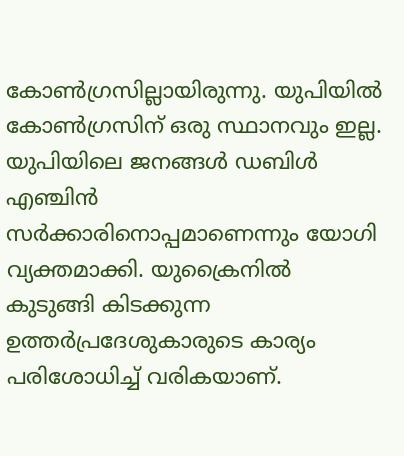കോണ്‍ഗ്രസില്ലായിരുന്നു. യുപിയില്‍ കോണ്‍ഗ്രസിന് ഒരു സ്ഥാനവും ഇല്ല. യുപിയിലെ ജനങ്ങള്‍ ഡബിള്‍ എഞ്ചിന്‍ സര്‍ക്കാരിനൊപ്പമാണെന്നും യോഗി വ്യക്തമാക്കി. യുക്രൈനില്‍ കുടുങ്ങി കിടക്കുന്ന ഉത്തര്‍പ്രദേശുകാരുടെ കാര്യം പരിശോധിച്ച് വരികയാണ്.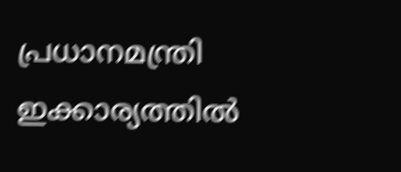പ്രധാനമന്ത്രി ഇക്കാര്യത്തില്‍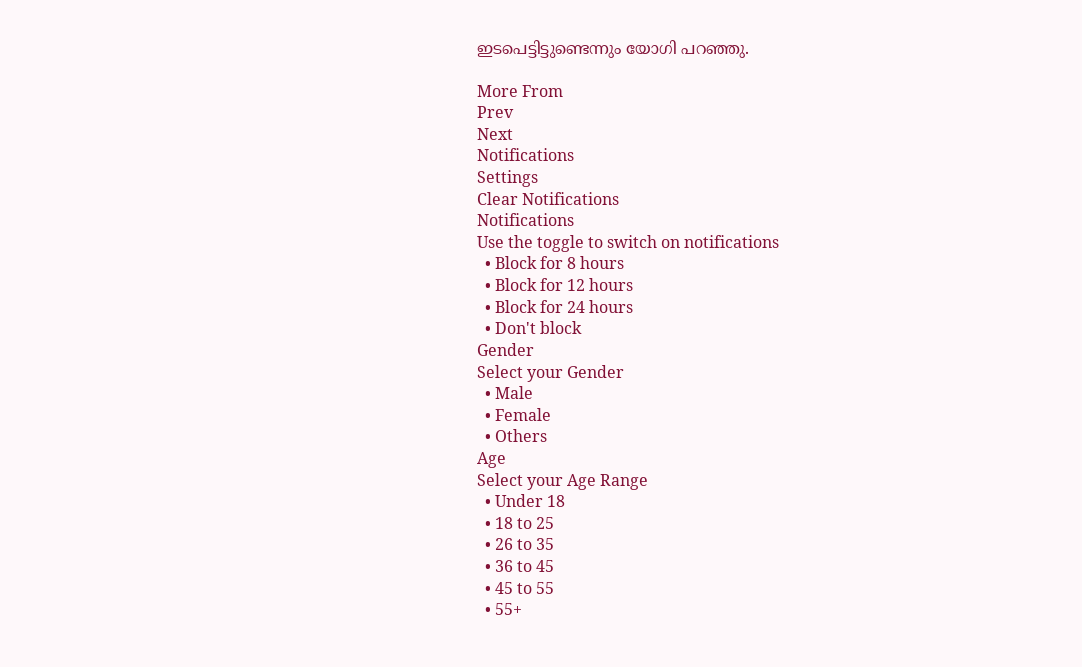ഇടപെട്ടിട്ടുണ്ടെന്നും യോഗി പറഞ്ഞു.

More From
Prev
Next
Notifications
Settings
Clear Notifications
Notifications
Use the toggle to switch on notifications
  • Block for 8 hours
  • Block for 12 hours
  • Block for 24 hours
  • Don't block
Gender
Select your Gender
  • Male
  • Female
  • Others
Age
Select your Age Range
  • Under 18
  • 18 to 25
  • 26 to 35
  • 36 to 45
  • 45 to 55
  • 55+